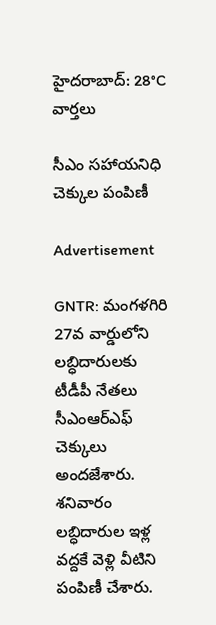హైదరాబాద్: 28°C
వార్తలు

సీఎం సహాయనిధి చెక్కుల పంపిణీ

Advertisement

GNTR: మంగళగిరి 27వ వార్డులోని లబ్ధిదారులకు టీడీపీ నేతలు సీఎంఆర్ఎఫ్ చెక్కులు అందజేశారు. శనివారం లబ్ధిదారుల ఇళ్ల వద్దకే వెళ్లి వీటిని పంపిణీ చేశారు.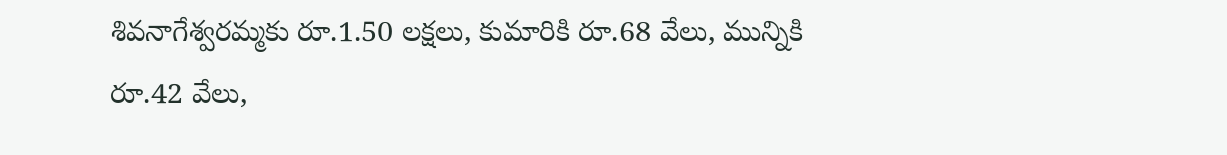శివనాగేశ్వరమ్మకు రూ.1.50 లక్షలు, కుమారికి రూ.68 వేలు, మున్నికి రూ.42 వేలు,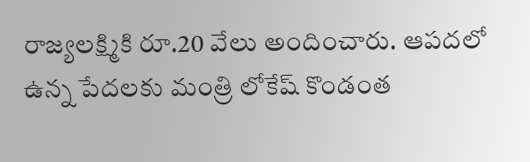రాజ్యలక్ష్మికి రూ.20 వేలు అందించారు. ఆపదలో ఉన్న పేదలకు మంత్రి లోకేష్ కొండంత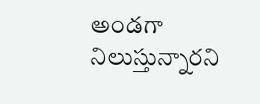అండగా నిలుస్తున్నారని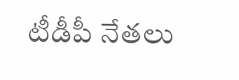టీడీపీ నేతలు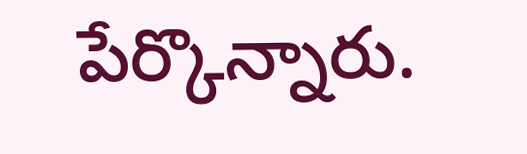పేర్కొన్నారు.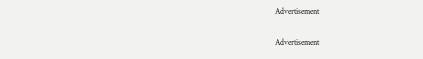Advertisement

Advertisement